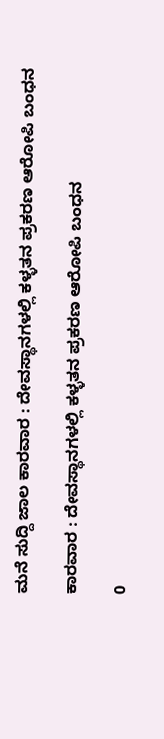ಮನೆ ಸುದ್ದಿ ಜಾಲ ಕಾರವಾರ : ದೇವಸ್ಥಾನಗಳಲ್ಲಿ ಕಳ್ಳತನ ಪ್ರಕರಣ ಆರೋಪಿ ಬಂಧನ

ಕಾರವಾರ : ದೇವಸ್ಥಾನಗಳಲ್ಲಿ ಕಳ್ಳತನ ಪ್ರಕರಣ ಆರೋಪಿ ಬಂಧನ

0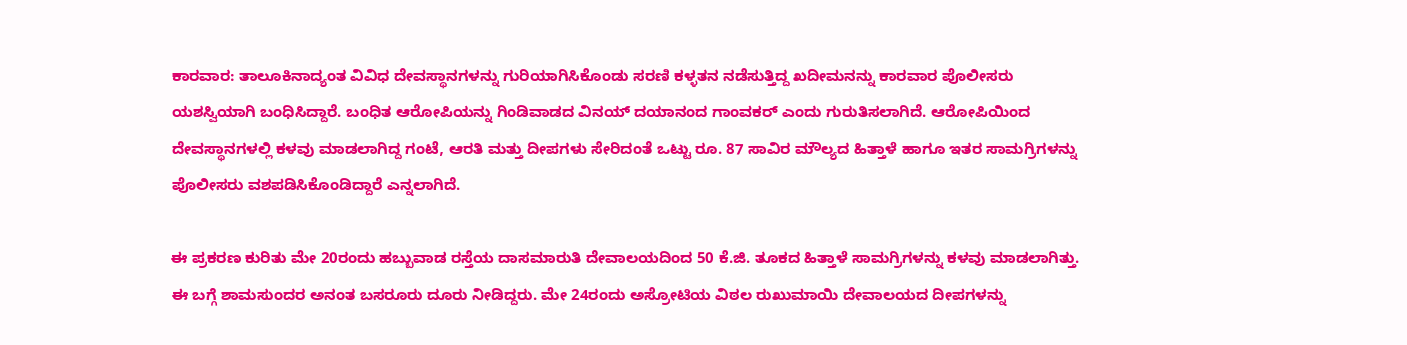ಕಾರವಾರ: ತಾಲೂಕಿನಾದ್ಯಂತ ವಿವಿಧ ದೇವಸ್ಥಾನಗಳನ್ನು ಗುರಿಯಾಗಿಸಿಕೊಂಡು ಸರಣಿ ಕಳ್ಳತನ ನಡೆಸುತ್ತಿದ್ದ ಖದೀಮನನ್ನು ಕಾರವಾರ ಪೊಲೀಸರು ಯಶಸ್ವಿಯಾಗಿ ಬಂಧಿಸಿದ್ದಾರೆ. ಬಂಧಿತ ಆರೋಪಿಯನ್ನು ಗಿಂಡಿವಾಡದ ವಿನಯ್ ದಯಾನಂದ ಗಾಂವಕರ್ ಎಂದು ಗುರುತಿಸಲಾಗಿದೆ. ಆರೋಪಿಯಿಂದ ದೇವಸ್ಥಾನಗಳಲ್ಲಿ ಕಳವು ಮಾಡಲಾಗಿದ್ದ ಗಂಟೆ, ಆರತಿ ಮತ್ತು ದೀಪಗಳು ಸೇರಿದಂತೆ ಒಟ್ಟು ರೂ. 87 ಸಾವಿರ ಮೌಲ್ಯದ ಹಿತ್ತಾಳೆ ಹಾಗೂ ಇತರ ಸಾಮಗ್ರಿಗಳನ್ನು ಪೊಲೀಸರು ವಶಪಡಿಸಿಕೊಂಡಿದ್ದಾರೆ ಎನ್ನಲಾಗಿದೆ.

ಈ ಪ್ರಕರಣ ಕುರಿತು ಮೇ 20ರಂದು ಹಬ್ಬುವಾಡ ರಸ್ತೆಯ ದಾಸಮಾರುತಿ ದೇವಾಲಯದಿಂದ 50 ಕೆ.ಜಿ. ತೂಕದ ಹಿತ್ತಾಳೆ ಸಾಮಗ್ರಿಗಳನ್ನು ಕಳವು ಮಾಡಲಾಗಿತ್ತು. ಈ ಬಗ್ಗೆ ಶಾಮಸುಂದರ ಅನಂತ ಬಸರೂರು ದೂರು ನೀಡಿದ್ದರು. ಮೇ 24ರಂದು ಅಸ್ರೋಟಿಯ ವಿಠಲ ರುಖುಮಾಯಿ ದೇವಾಲಯದ ದೀಪಗಳನ್ನು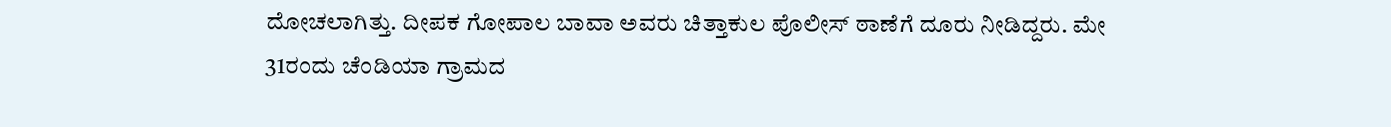ದೋಚಲಾಗಿತ್ತು. ದೀಪಕ ಗೋಪಾಲ ಬಾವಾ ಅವರು ಚಿತ್ತಾಕುಲ ಪೊಲೀಸ್ ಠಾಣೆಗೆ ದೂರು ನೀಡಿದ್ದರು. ಮೇ 31ರಂದು ಚೆಂಡಿಯಾ ಗ್ರಾಮದ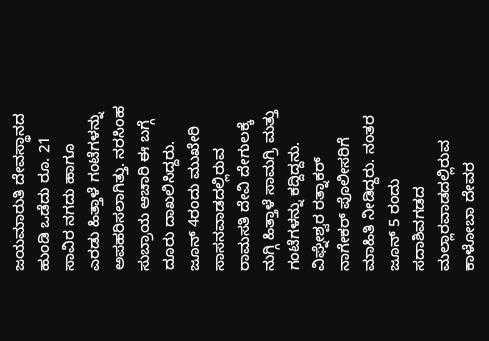ಜಯಮಾರುತಿ ದೇವಸ್ಥಾನದ ಹುಂಡಿ ಒಡೆದು ರೂ. 21 ಸಾವಿರ ನಗದು ಹಾಗೂ ಎರಡು ಹಿತ್ತಾಳೆ ಗಂಟೆಗಳನ್ನು ಅಪಹರಿಸಲಾಗಿತ್ತು. ನರಸಿಂಹ ಸುಬ್ರಾಯ ಆಚಾರಿ ಈ ಬಗ್ಗೆ ದೂರು ದಾಖಲಿಸಿದ್ದರು. ಜೂನ್ 4ರಂದು ಮುಖೇರಿ ಸಾಸನವಾಡದಲ್ಲಿರುವ ರಾಮಸತಿ ದೇವಿ ದೇಗುಲಕ್ಕೆ ನುಗ್ಗಿ ಹಿತ್ತಾಳೆ ಸಾಮಗ್ರಿ ಮತ್ತು ಗಂಟೆಗಳನ್ನು ಕದ್ದಿದ್ದನು. ವಿಘ್ನೇಶ್ವರ ರತ್ನಾಕರ್ ನಾಗೇಕರ್ ಪೊಲೀಸರಿಗೆ ಮಾಹಿತಿ ನೀಡಿದ್ದರು. ನಂತರ ಜೂನ್ 5 ರಂದು ಸದಾಶಿವಗಡದ ಮಲ್ಲಾರವಾಡದಲ್ಲಿರುವ ಕಾಳೋಬಾ ದೇವರ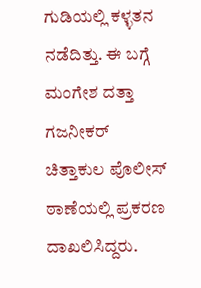ಗುಡಿಯಲ್ಲಿ ಕಳ್ಳತನ ನಡೆದಿತ್ತು. ಈ ಬಗ್ಗೆ ಮಂಗೇಶ ದತ್ತಾ ಗಜನೀಕರ್ ಚಿತ್ತಾಕುಲ ಪೊಲೀಸ್ ಠಾಣೆಯಲ್ಲಿ ಪ್ರಕರಣ ದಾಖಲಿಸಿದ್ದರು.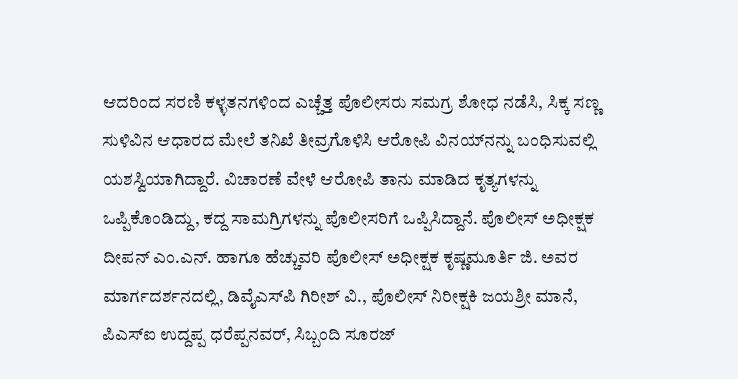ಆದರಿಂದ ಸರಣಿ ಕಳ್ಳತನಗಳಿಂದ ಎಚ್ಚೆತ್ತ ಪೊಲೀಸರು ಸಮಗ್ರ ಶೋಧ ನಡೆಸಿ, ಸಿಕ್ಕ ಸಣ್ಣ ಸುಳಿವಿನ ಆಧಾರದ ಮೇಲೆ ತನಿಖೆ ತೀವ್ರಗೊಳಿಸಿ ಆರೋಪಿ ವಿನಯ್‌ನನ್ನು ಬಂಧಿಸುವಲ್ಲಿ ಯಶಸ್ವಿಯಾಗಿದ್ದಾರೆ. ವಿಚಾರಣೆ ವೇಳೆ ಆರೋಪಿ ತಾನು ಮಾಡಿದ ಕೃತ್ಯಗಳನ್ನು ಒಪ್ಪಿಕೊಂಡಿದ್ದು, ಕದ್ದ ಸಾಮಗ್ರಿಗಳನ್ನು ಪೊಲೀಸರಿಗೆ ಒಪ್ಪಿಸಿದ್ದಾನೆ. ಪೊಲೀಸ್ ಅಧೀಕ್ಷಕ ದೀಪನ್ ಎಂ.ಎನ್. ಹಾಗೂ ಹೆಚ್ಚುವರಿ ಪೊಲೀಸ್ ಅಧೀಕ್ಷಕ ಕೃಷ್ಣಮೂರ್ತಿ ಜಿ. ಅವರ ಮಾರ್ಗದರ್ಶನದಲ್ಲಿ, ಡಿವೈಎಸ್‌ಪಿ ಗಿರೀಶ್ ವಿ., ಪೊಲೀಸ್ ನಿರೀಕ್ಷಕಿ ಜಯಶ್ರೀ ಮಾನೆ, ಪಿಎಸ್‌ಐ ಉದ್ದಪ್ಪ ಧರೆಪ್ಪನವರ್, ಸಿಬ್ಬಂದಿ ಸೂರಜ್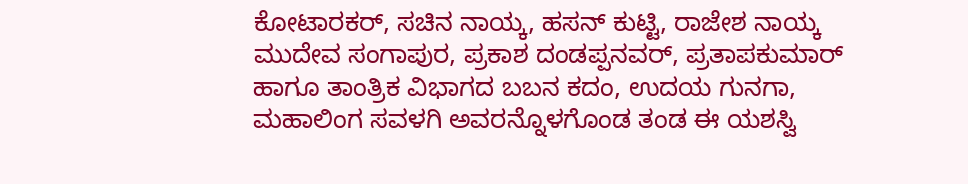ಕೋಟಾರಕರ್, ಸಚಿನ ನಾಯ್ಕ, ಹಸನ್ ಕುಟ್ಟಿ, ರಾಜೇಶ ನಾಯ್ಕ ಮುದೇವ ಸಂಗಾಪುರ, ಪ್ರಕಾಶ ದಂಡಪ್ಪನವರ್, ಪ್ರತಾಪಕುಮಾರ್ ಹಾಗೂ ತಾಂತ್ರಿಕ ವಿಭಾಗದ ಬಬನ ಕದಂ, ಉದಯ ಗುನಗಾ, ಮಹಾಲಿಂಗ ಸವಳಗಿ ಅವರನ್ನೊಳಗೊಂಡ ತಂಡ ಈ ಯಶಸ್ವಿ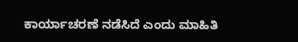ಕಾರ್ಯಾಚರಣೆ ನಡೆಸಿದೆ ಎಂದು ಮಾಹಿತಿ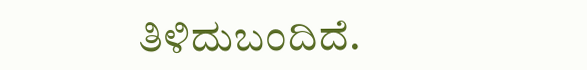ತಿಳಿದುಬಂದಿದೆ.